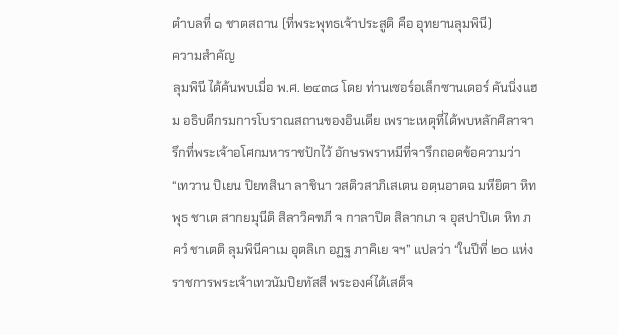ตำบลที่ ๑ ชาตสถาน (ที่พระพุทธเจ้าประสูติ คือ อุทยานลุมพินี)
ความสำคัญ
ลุมพินี ได้ค้นพบเมื่อ พ.ศ. ๒๔๓๘ โดย ท่านเซอร์อเล็กซานเดอร์ คันนิ่งแฮม อธิบดีกรมการโบราณสถานของอินเดีย เพราะเหตุที่ได้พบหลักศิลาจารึกที่พระเจ้าอโศกมหาราชปักไว้ อักษรพราหมีที่จารึกถอดข้อความว่า “เทวาน ปิเยน ปิยทสินา ลาชินา วสติวสาภิเสเตน อตฺนอาตฉ มหียิตา หิทพุธ ชาเต สากยมุนีติ สิลาวิคฑภี จ กาลาปิต สิลากเภ จ อุสปาปิเต หิท ภควํ ชาเตติ ลุมพินีคาเม อุตลิเก อฏฐ ภาคิเย จฯ” แปลว่า “ในปีที่ ๒๐ แห่งราชการพระเจ้าเทวนัมปิยทัสสี พระองค์ได้เสด็จ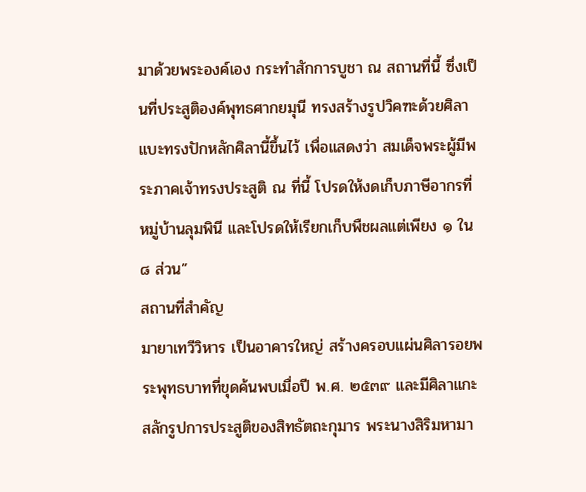มาด้วยพระองค์เอง กระทำสักการบูชา ณ สถานที่นี้ ซึ่งเป็นที่ประสูติองค์พุทธศากยมุนี ทรงสร้างรูปวิคฑะด้วยศิลา แบะทรงปักหลักศิลานี้ขึ้นไว้ เพื่อแสดงว่า สมเด็จพระผู้มีพระภาคเจ้าทรงประสูติ ณ ที่นี้ โปรดให้งดเก็บภาษีอากรที่หมู่บ้านลุมพินี และโปรดให้เรียกเก็บพืชผลแต่เพียง ๑ ใน ๘ ส่วน”
สถานที่สำคัญ
มายาเทวีวิหาร เป็นอาคารใหญ่ สร้างครอบแผ่นศิลารอยพระพุทธบาทที่ขุดค้นพบเมื่อปี พ.ศ. ๒๕๓๙ และมีศิลาแกะสลักรูปการประสูติของสิทธัตถะกุมาร พระนางสิริมหามา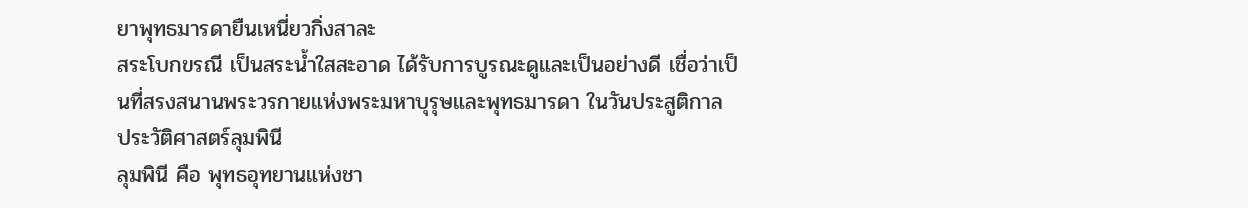ยาพุทธมารดายืนเหนี่ยวกิ่งสาละ
สระโบกขรณี เป็นสระน้ำใสสะอาด ได้รับการบูรณะดูและเป็นอย่างดี เชื่อว่าเป็นที่สรงสนานพระวรกายแห่งพระมหาบุรุษและพุทธมารดา ในวันประสูติกาล
ประวัติศาสตร์ลุมพินี
ลุมพินี คือ พุทธอุทยานแห่งชา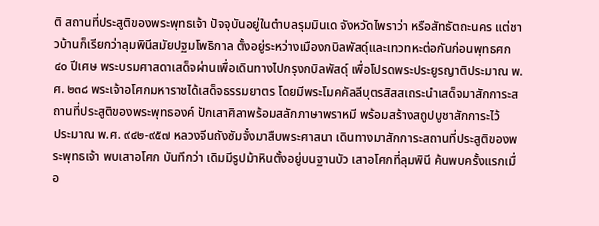ติ สถานที่ประสูติของพระพุทธเจ้า ปัจจุบันอยู่ในตำบลรุมมินเด จังหวัดไพราว่า หรือสัทธัตถะนคร แต่ชาวบ้านก็เรียกว่าลุมพินีสมัยปฐมโพธิกาล ตั้งอยู่ระหว่างเมืองกบิลพัสดุ์และเทวทหะต่อกันก่อนพุทธศก ๔๐ ปีเศษ พระบรมศาสดาเสด็จผ่านเพื่อเดินทางไปกรุงกบิลพัสดุ์ เพื่อโปรดพระประยูรญาติประมาณ พ.ศ. ๒๓๘ พระเจ้าอโศกมหาราชได้เสด็จธรรมยาตร โดยมีพระโมคคัลลีบุตรสิสสเถระนำเสด็จมาสักการะสถานที่ประสูติของพระพุทธองค์ ปักเสาศิลาพร้อมสลักภาษาพราหมี พร้อมสร้างสถูปบูชาสักการะไว้
ประมาณ พ.ศ. ๙๔๒-๙๕๗ หลวงจีนถังซัมจั๋งมาสืบพระศาสนา เดินทางมาสักการะสถานที่ประสูติของพระพุทธเจ้า พบเสาอโศก บันทึกว่า เดิมมีรูปม้าหินตั้งอยู่บนฐานบัว เสาอโศกที่ลุมพินี ค้นพบครั้งแรกเมื่อ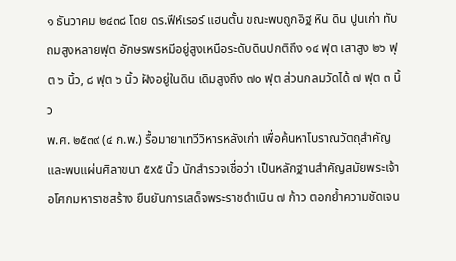๑ ธันวาคม ๒๔๓๘ โดย ดร.ฟีห์เรอร์ แฮนตั้น ขณะพบถูกอิฐ หิน ดิน ปูนเก่า ทับถมสูงหลายฟุต อักษรพรหมีอยู่สูงเหนือระดับดินปกติถึง ๑๔ ฟุต เสาสูง ๒๖ ฟุต ๖ นิ้ว, ๘ ฟุต ๖ นิ้ว ฝังอยู่ในดิน เดิมสูงถึง ๗๐ ฟุต ส่วนกลมวัดได้ ๗ ฟุต ๓ นิ้ว
พ.ศ. ๒๕๓๙ (๔ ก.พ.) รื้อมายาเทวีวิหารหลังเก่า เพื่อค้นหาโบราณวัตถุสำคัญ และพบแผ่นศิลาขนา ๕x๕ นิ้ว นักสำรวจเชื่อว่า เป็นหลักฐานสำคัญสมัยพระเจ้าอโศกมหาราชสร้าง ยืนยันการเสด็จพระราชดำเนิน ๗ ก้าว ตอกย้ำความชัดเจน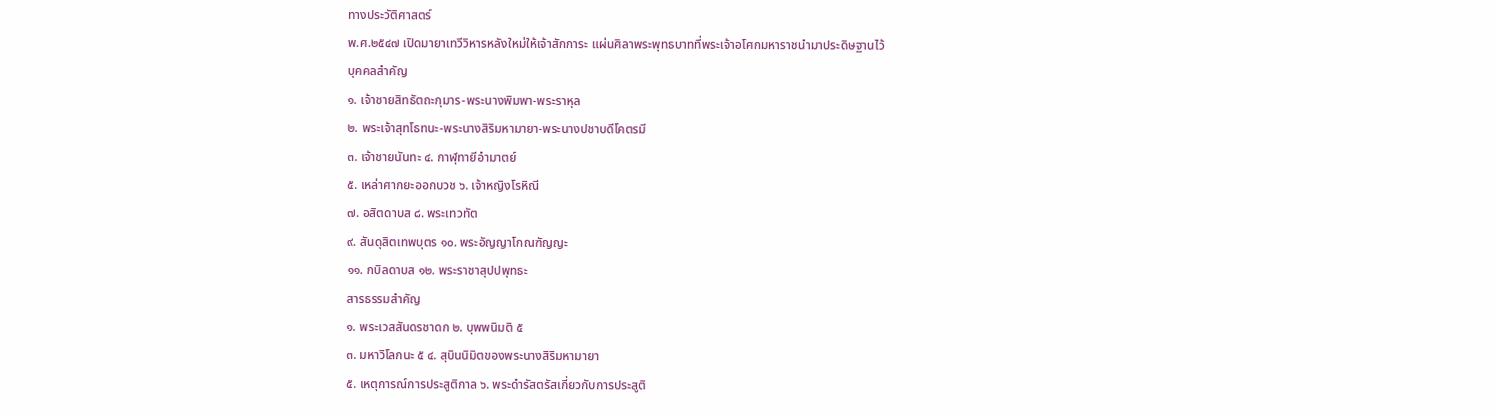ทางประวัติศาสตร์
พ.ศ.๒๕๔๗ เปิดมายาเทวีวิหารหลังใหม่ให้เจ้าสักการะ แผ่นศิลาพระพุทธบาทที่พระเจ้าอโศกมหาราชนำมาประดิษฐานไว้
บุคคลสำคัญ
๑. เจ้าชายสิทธัตถะกุมาร-พระนางพิมพา-พระราหุล
๒. พระเจ้าสุทโธทนะ-พระนางสิริมหามายา-พระนางปชาบดีโคตรมี
๓. เจ้าชายนันทะ ๔. กาฬุทายีอำมาตย์
๕. เหล่าศากยะออกบวช ๖. เจ้าหญิงโรหิณี
๗. อสิตดาบส ๘. พระเทวทัต
๙. สันดุสิตเทพบุตร ๑๐. พระอัญญาโกณฑัญญะ
๑๑. กบิลดาบส ๑๒. พระราชาสุปปพุทธะ
สารธรรมสำคัญ
๑. พระเวสสันดรชาดก ๒. บุพพนิมติ ๕
๓. มหาวิโลกนะ ๕ ๔. สุบินนิมิตของพระนางสิริมหามายา
๕. เหตุการณ์การประสูติกาล ๖. พระดำรัสตรัสเกี่ยวกับการประสูติ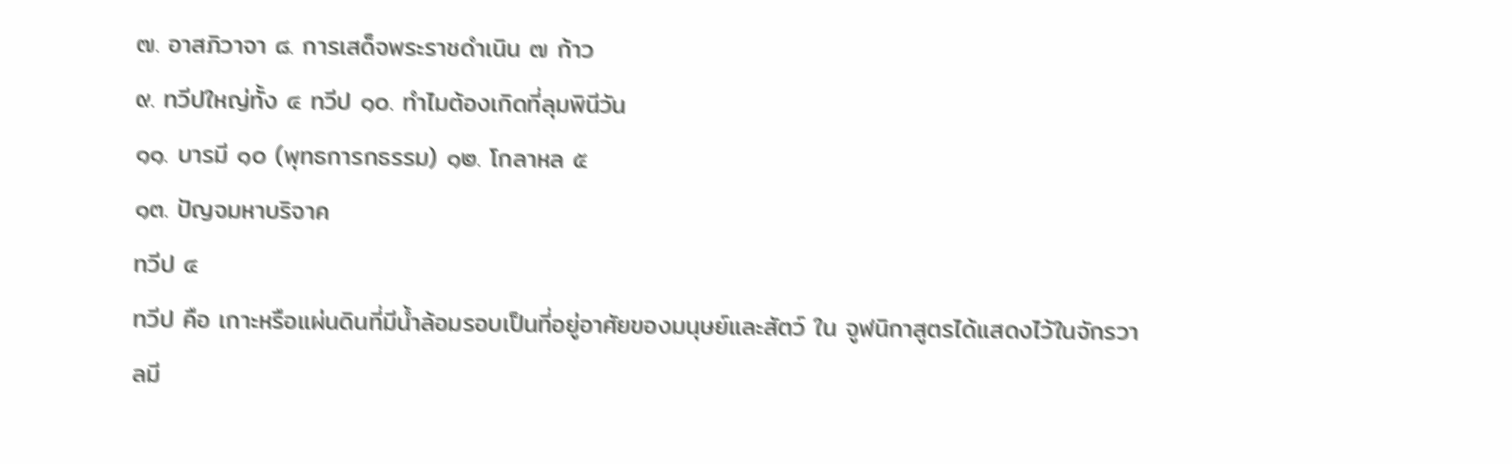๗. อาสภิวาจา ๘. การเสด็จพระราชดำเนิน ๗ ก้าว
๙. ทวีปใหญ่ทั้ง ๔ ทวีป ๑๐. ทำไมต้องเกิดที่ลุมพินีวัน
๑๑. บารมี ๑๐ (พุทธการกธรรม) ๑๒. โกลาหล ๕
๑๓. ปัญจมหาบริจาค
ทวีป ๔
ทวีป คือ เกาะหรือแผ่นดินที่มีน้ำล้อมรอบเป็นที่อยู่อาศัยของมนุษย์และสัตว์ ใน จูฬนิกาสูตรได้แสดงไว้ในจักรวาลมี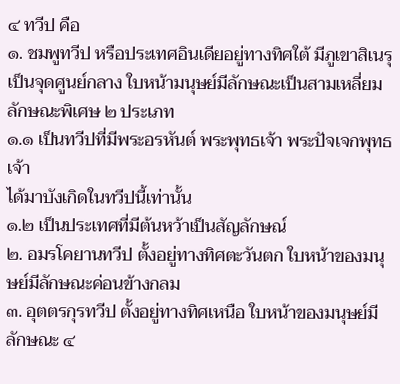๔ ทวีป คือ
๑. ชมพูทวีป หรือประเทศอินเดียอยู่ทางทิศใต้ มีภูเขาสิเนรุเป็นจุดศูนย์กลาง ใบหน้ามนุษย์มีลักษณะเป็นสามเหลี่ยม ลักษณะพิเศษ ๒ ประเภท
๑.๑ เป็นทวีปที่มีพระอรหันต์ พระพุทธเจ้า พระปัจเจกพุทธเจ้า
ได้มาบังเกิดในทวีปนี้เท่านั้น
๑.๒ เป็นประเทศที่มีต้นหว้าเป็นสัญลักษณ์
๒. อมรโคยานทวีป ตั้งอยู่ทางทิศตะวันตก ใบหน้าของมนุษย์มีลักษณะค่อนข้างกลม
๓. อุตตรกุรทวีป ตั้งอยู่ทางทิศเหนือ ใบหน้าของมนุษย์มีลักษณะ ๔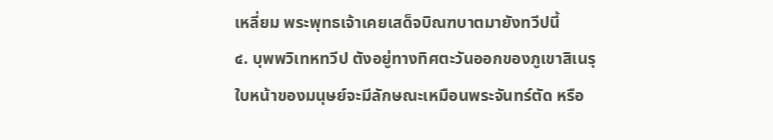เหลี่ยม พระพุทธเจ้าเคยเสด็จบิณฑบาตมายังทวีปนี้
๔. บุพพวิเทหทวีป ตังอยู่ทางทิศตะวันออกของภูเขาสิเนรุ ใบหน้าของมนุษย์จะมีลักษณะเหมือนพระจันทร์ตัด หรือ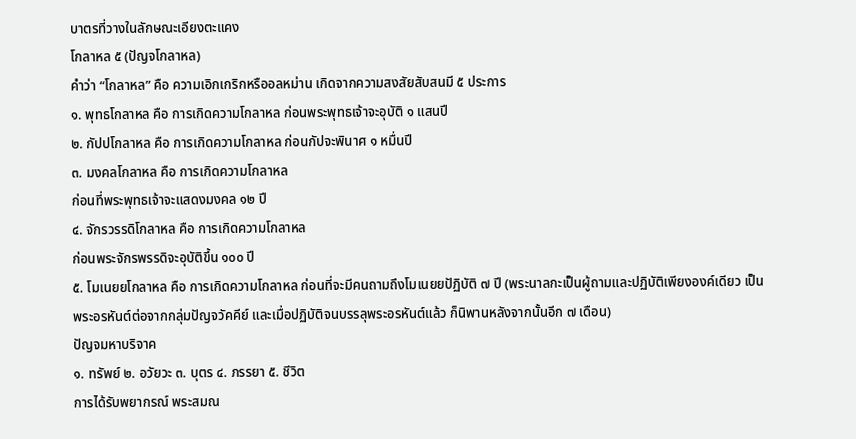บาตรที่วางในลักษณะเอียงตะแคง
โกลาหล ๕ (ปัญจโกลาหล)
คำว่า “โกลาหล” คือ ความเอิกเกริกหรืออลหม่าน เกิดจากความสงสัยสับสนมี ๕ ประการ
๑. พุทธโกลาหล คือ การเกิดความโกลาหล ก่อนพระพุทธเจ้าจะอุบัติ ๑ แสนปี
๒. กัปปโกลาหล คือ การเกิดความโกลาหล ก่อนกัปจะพินาศ ๑ หมื่นปี
๓. มงคลโกลาหล คือ การเกิดความโกลาหล
ก่อนที่พระพุทธเจ้าจะแสดงมงคล ๑๒ ปี
๔. จักรวรรดิโกลาหล คือ การเกิดความโกลาหล
ก่อนพระจักรพรรดิจะอุบัติขึ้น ๑๐๐ ปี
๕. โมเนยยโกลาหล คือ การเกิดความโกลาหล ก่อนที่จะมีคนถามถึงโมเนยยปัฏิบัติ ๗ ปี (พระนาลกะเป็นผู้ถามและปฏิบัติเพียงองค์เดียว เป็นพระอรหันต์ต่อจากกลุ่มปัญจวัคคีย์ และเมื่อปฏิบัติจนบรรลุพระอรหันต์แล้ว ก็นิพานหลังจากนั้นอีก ๗ เดือน)
ปัญจมหาบริจาค
๑. ทรัพย์ ๒. อวัยวะ ๓. บุตร ๔. ภรรยา ๕. ชีวิต
การได้รับพยากรณ์ พระสมณ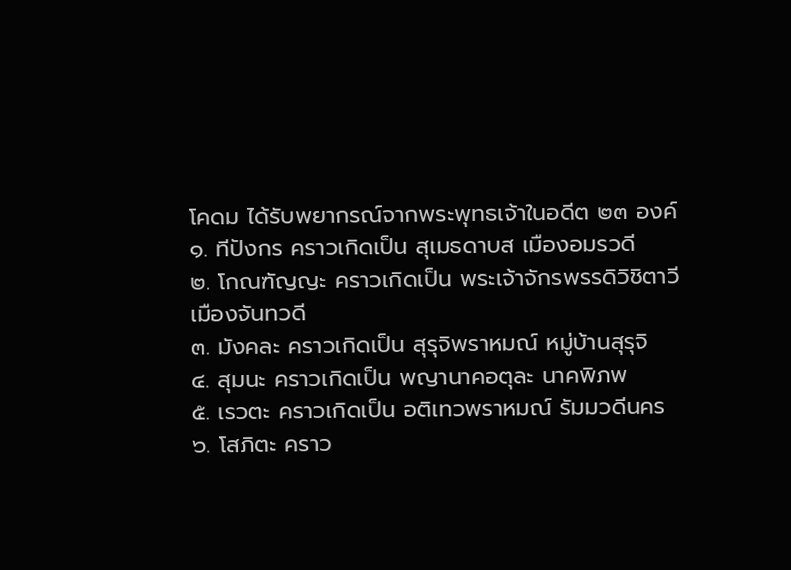โคดม ได้รับพยากรณ์จากพระพุทธเจ้าในอดีต ๒๓ องค์
๑. ทีปังกร คราวเกิดเป็น สุเมธดาบส เมืองอมรวดี
๒. โกณฑัญญะ คราวเกิดเป็น พระเจ้าจักรพรรดิวิชิตาวี เมืองจันทวดี
๓. มังคละ คราวเกิดเป็น สุรุจิพราหมณ์ หมู่บ้านสุรุจิ
๔. สุมนะ คราวเกิดเป็น พญานาคอตุละ นาคพิภพ
๕. เรวตะ คราวเกิดเป็น อติเทวพราหมณ์ รัมมวดีนคร
๖. โสภิตะ คราว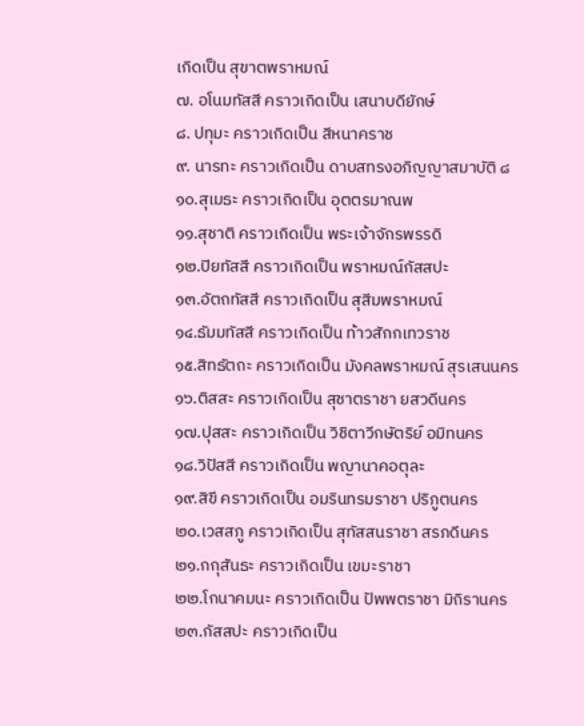เกิดเป็น สุขาตพราหมณ์
๗. อโนมทัสสี คราวเกิดเป็น เสนาบดียักษ์
๘. ปทุมะ คราวเกิดเป็น สีหนาคราช
๙. นารทะ คราวเกิดเป็น ดาบสทรงอภิญญาสมาบัติ ๘
๑๐.สุเมธะ คราวเกิดเป็น อุตตรมาณพ
๑๑.สุชาติ คราวเกิดเป็น พระเจ้าจักรพรรดิ
๑๒.ปิยทัสสี คราวเกิดเป็น พราหมณ์กัสสปะ
๑๓.อัตถทัสสี คราวเกิดเป็น สุสีมพราหมณ์
๑๔.ธัมมทัสสี คราวเกิดเป็น ท้าวสักกเทวราช
๑๕.สิทธัตถะ คราวเกิดเป็น มังคลพราหมณ์ สุรเสนนคร
๑๖.ติสสะ คราวเกิดเป็น สุชาตราชา ยสวดีนคร
๑๗.ปุสสะ คราวเกิดเป็น วิชิตาวีกษัตริย์ อมิทนคร
๑๘.วิปัสสี คราวเกิดเป็น พญานาคอตุละ
๑๙.สิขี คราวเกิดเป็น อมรินทรมราชา ปริภูตนคร
๒๐.เวสสภู คราวเกิดเป็น สุทัสสนราชา สรภดีนคร
๒๑.กกุสันธะ คราวเกิดเป็น เขมะราชา
๒๒.โกนาคมนะ คราวเกิดเป็น ปัพพตราชา มิถิรานคร
๒๓.กัสสปะ คราวเกิดเป็น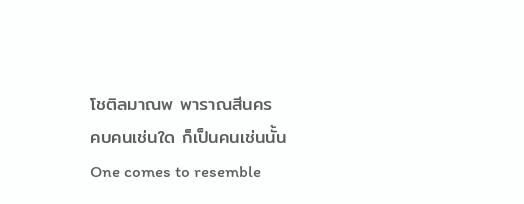โชติลมาณพ พาราณสีนคร
คบคนเช่นใด ก็เป็นคนเช่นนั้น
One comes to resemble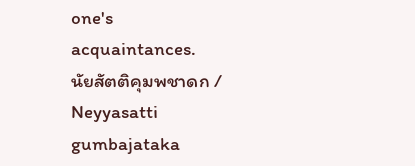one's acquaintances.
นัยสัตติคุมพชาดก / Neyyasatti gumbajataka